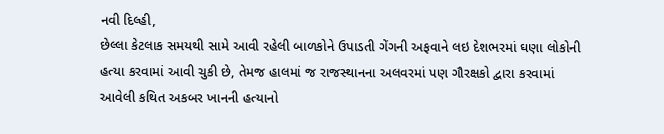નવી દિલ્હી,
છેલ્લા કેટલાક સમયથી સામે આવી રહેલી બાળકોને ઉપાડતી ગેંગની અફવાને લઇ દેશભરમાં ઘણા લોકોની હત્યા કરવામાં આવી ચુકી છે, તેમજ હાલમાં જ રાજસ્થાનના અલવરમાં પણ ગૌરક્ષકો દ્વારા કરવામાં આવેલી કથિત અકબર ખાનની હત્યાનો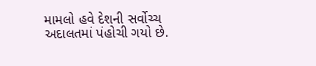મામલો હવે દેશની સર્વોચ્ચ અદાલતમાં પંહોચી ગયો છે.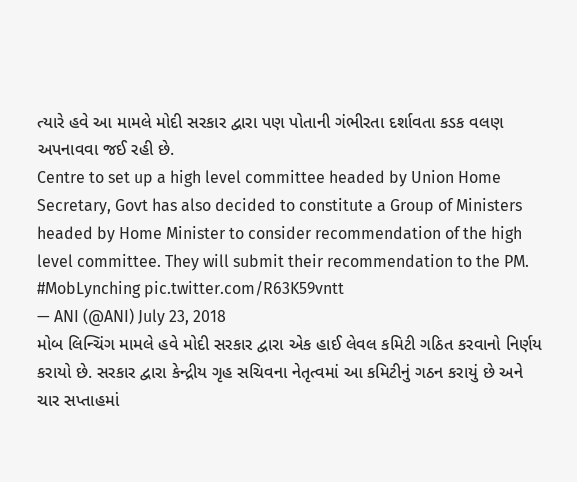ત્યારે હવે આ મામલે મોદી સરકાર દ્વારા પણ પોતાની ગંભીરતા દર્શાવતા કડક વલણ અપનાવવા જઈ રહી છે.
Centre to set up a high level committee headed by Union Home Secretary, Govt has also decided to constitute a Group of Ministers headed by Home Minister to consider recommendation of the high level committee. They will submit their recommendation to the PM. #MobLynching pic.twitter.com/R63K59vntt
— ANI (@ANI) July 23, 2018
મોબ લિન્ચિંગ મામલે હવે મોદી સરકાર દ્વારા એક હાઈ લેવલ કમિટી ગઠિત કરવાનો નિર્ણય કરાયો છે. સરકાર દ્વારા કેન્દ્રીય ગૃહ સચિવના નેતૃત્વમાં આ કમિટીનું ગઠન કરાયું છે અને ચાર સપ્તાહમાં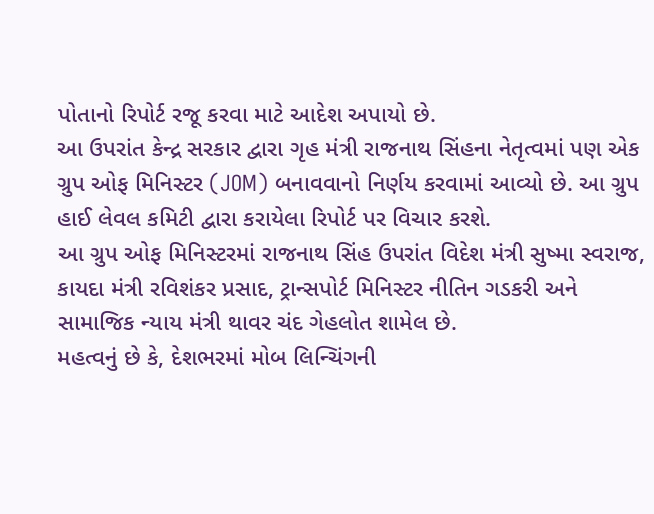પોતાનો રિપોર્ટ રજૂ કરવા માટે આદેશ અપાયો છે.
આ ઉપરાંત કેન્દ્ર સરકાર દ્વારા ગૃહ મંત્રી રાજનાથ સિંહના નેતૃત્વમાં પણ એક ગ્રુપ ઓફ મિનિસ્ટર (JOM) બનાવવાનો નિર્ણય કરવામાં આવ્યો છે. આ ગ્રુપ હાઈ લેવલ કમિટી દ્વારા કરાયેલા રિપોર્ટ પર વિચાર કરશે.
આ ગ્રુપ ઓફ મિનિસ્ટરમાં રાજનાથ સિંહ ઉપરાંત વિદેશ મંત્રી સુષ્મા સ્વરાજ, કાયદા મંત્રી રવિશંકર પ્રસાદ, ટ્રાન્સપોર્ટ મિનિસ્ટર નીતિન ગડકરી અને સામાજિક ન્યાય મંત્રી થાવર ચંદ ગેહલોત શામેલ છે.
મહત્વનું છે કે, દેશભરમાં મોબ લિન્ચિંગની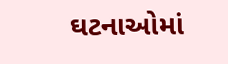ઘટનાઓમાં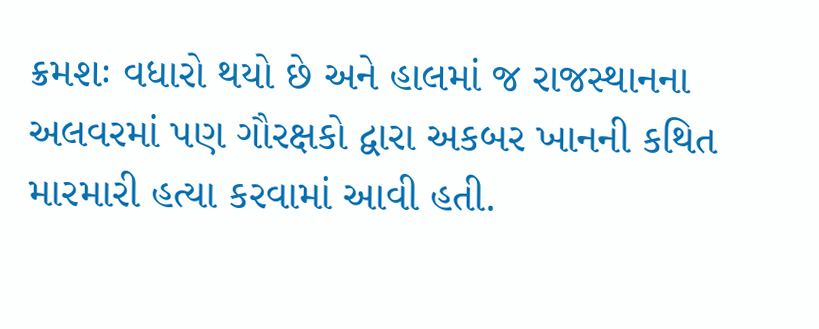ક્રમશઃ વધારો થયો છે અને હાલમાં જ રાજસ્થાનના અલવરમાં પણ ગૌરક્ષકો દ્વારા અકબર ખાનની કથિત મારમારી હત્યા કરવામાં આવી હતી.